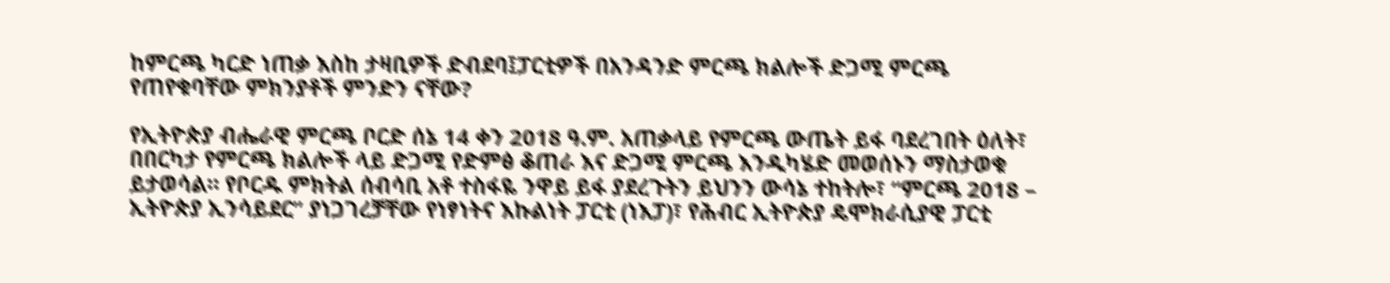ከምርጫ ካርድ ነጠቃ እስከ ታዛቢዎች ድብደባ፤ፓርቲዎች በአንዳንድ ምርጫ ክልሎች ድጋሚ ምርጫ የጠየቁባቸው ምክንያቶች ምንድን ናቸው?

የኢትዮጵያ ብሔራዊ ምርጫ ቦርድ ሰኔ 14 ቀን 2018 ዓ.ም. አጠቃላይ የምርጫ ውጤት ይፋ ባደረገበት ዕለት፣ በበርካታ የምርጫ ክልሎች ላይ ድጋሚ የድምፅ ቆጠራ እና ድጋሚ ምርጫ እንዲካሄድ መወሰኑን ማስታወቁ ይታወሳል። የቦርዱ ምክትል ሰብሳቢ አቶ ተስፋዬ ንዋይ ይፋ ያደረጉትን ይህንን ውሳኔ ተከትሎ፣ “ምርጫ 2018 – ኢትዮጵያ ኢንሳይደር” ያነጋገረቻቸው የነፃነትና እኩልነት ፓርቲ (ነእፓ)፣ የሕብር ኢትዮጵያ ዴሞክራሲያዊ ፓርቲ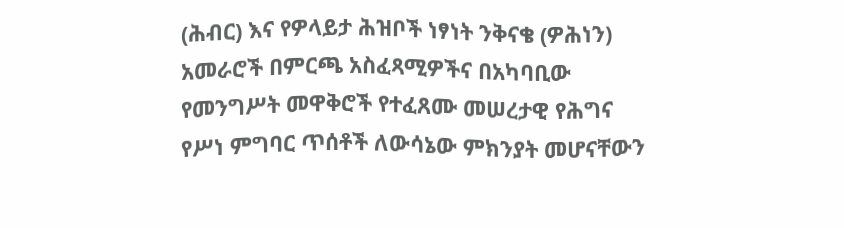(ሕብር) እና የዎላይታ ሕዝቦች ነፃነት ንቅናቄ (ዎሕነን) አመራሮች በምርጫ አስፈጻሚዎችና በአካባቢው የመንግሥት መዋቅሮች የተፈጸሙ መሠረታዊ የሕግና የሥነ ምግባር ጥሰቶች ለውሳኔው ምክንያት መሆናቸውን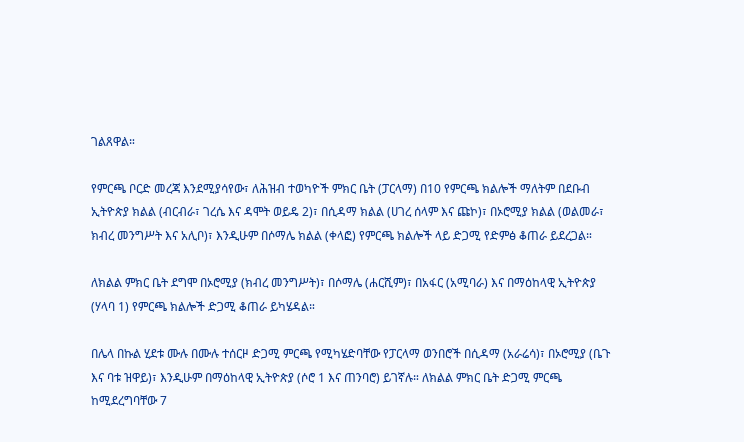ገልጸዋል።

የምርጫ ቦርድ መረጃ እንደሚያሳየው፣ ለሕዝብ ተወካዮች ምክር ቤት (ፓርላማ) በ10 የምርጫ ክልሎች ማለትም በደቡብ ኢትዮጵያ ክልል (ብርብራ፣ ገረሴ እና ዳሞት ወይዴ 2)፣ በሲዳማ ክልል (ሀገረ ሰላም እና ጩኮ)፣ በኦሮሚያ ክልል (ወልመራ፣ ክብረ መንግሥት እና አሊቦ)፣ እንዲሁም በሶማሌ ክልል (ቀላፎ) የምርጫ ክልሎች ላይ ድጋሚ የድምፅ ቆጠራ ይደረጋል።

ለክልል ምክር ቤት ደግሞ በኦሮሚያ (ክብረ መንግሥት)፣ በሶማሌ (ሐርሺም)፣ በአፋር (አሚባራ) እና በማዕከላዊ ኢትዮጵያ (ሃላባ 1) የምርጫ ክልሎች ድጋሚ ቆጠራ ይካሄዳል።

በሌላ በኩል ሂደቱ ሙሉ በሙሉ ተሰርዞ ድጋሚ ምርጫ የሚካሄድባቸው የፓርላማ ወንበሮች በሲዳማ (አራሬሳ)፣ በኦሮሚያ (ቤጉ እና ባቱ ዝዋይ)፣ እንዲሁም በማዕከላዊ ኢትዮጵያ (ሶሮ 1 እና ጠንባሮ) ይገኛሉ። ለክልል ምክር ቤት ድጋሚ ምርጫ ከሚደረግባቸው 7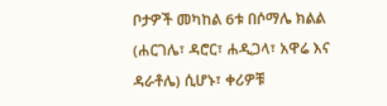ቦታዎች መካከል 6ቱ በሶማሌ ክልል (ሐርገሌ፣ ዳሮር፣ ሐዲጋላ፣ አዋሬ እና ዳራቶሌ) ሲሆኑ፣ ቀሪዎቹ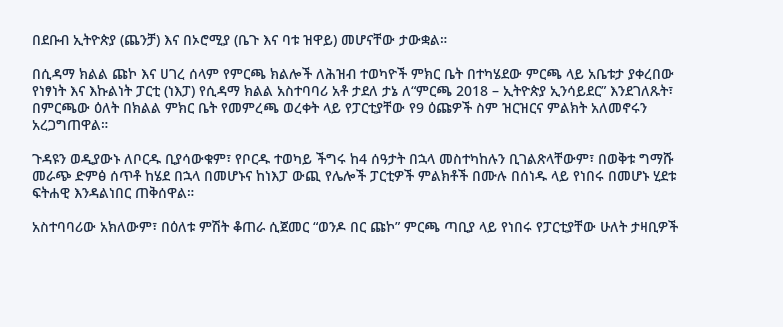በደቡብ ኢትዮጵያ (ጨንቻ) እና በኦሮሚያ (ቤጉ እና ባቱ ዝዋይ) መሆናቸው ታውቋል።

በሲዳማ ክልል ጩኮ እና ሀገረ ሰላም የምርጫ ክልሎች ለሕዝብ ተወካዮች ምክር ቤት በተካሄደው ምርጫ ላይ አቤቱታ ያቀረበው የነፃነት እና እኩልነት ፓርቲ (ነእፓ) የሲዳማ ክልል አስተባባሪ አቶ ታደለ ታኔ ለ“ምርጫ 2018 – ኢትዮጵያ ኢንሳይደር” እንደገለጹት፣ በምርጫው ዕለት በክልል ምክር ቤት የመምረጫ ወረቀት ላይ የፓርቲያቸው የ9 ዕጩዎች ስም ዝርዝርና ምልክት አለመኖሩን አረጋግጠዋል።

ጉዳዩን ወዲያውኑ ለቦርዱ ቢያሳውቁም፣ የቦርዱ ተወካይ ችግሩ ከ4 ሰዓታት በኋላ መስተካከሉን ቢገልጽላቸውም፣ በወቅቱ ግማሹ መራጭ ድምፅ ሰጥቶ ከሄደ በኋላ በመሆኑና ከነእፓ ውጪ የሌሎች ፓርቲዎች ምልክቶች በሙሉ በሰነዱ ላይ የነበሩ በመሆኑ ሂደቱ ፍትሐዊ እንዳልነበር ጠቅሰዋል።

አስተባባሪው አክለውም፣ በዕለቱ ምሽት ቆጠራ ሲጀመር “ወንዶ በር ጩኮ” ምርጫ ጣቢያ ላይ የነበሩ የፓርቲያቸው ሁለት ታዛቢዎች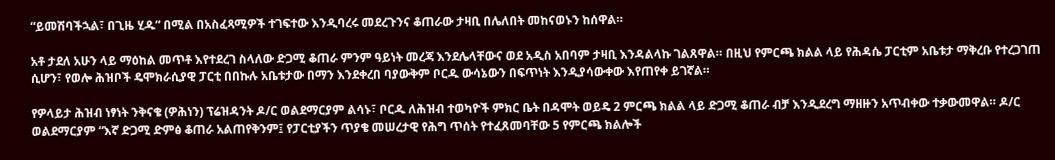“ይመሽባችኋል፣ በጊዜ ሂዱ” በሚል በአስፈጻሚዎች ተገፍተው እንዲባረሩ መደረጉንና ቆጠራው ታዛቢ በሌለበት መከናወኑን ከሰዋል።

አቶ ታደለ አሁን ላይ ማዕከል መጥቶ እየተደረገ ስላለው ድጋሚ ቆጠራ ምንም ዓይነት መረጃ እንደሌላቸውና ወደ አዲስ አበባም ታዛቢ እንዳልላኩ ገልጸዋል። በዚህ የምርጫ ክልል ላይ የሕዳሴ ፓርቲም አቤቱታ ማቅረቡ የተረጋገጠ ሲሆን፣ የወሎ ሕዝቦች ዴሞክራሲያዊ ፓርቲ በበኩሉ አቤቱታው በማን እንደቀረበ ባያውቅም ቦርዱ ውሳኔውን በፍጥነት እንዲያሳውቀው እየጠየቀ ይገኛል።

የዎላይታ ሕዝብ ነፃነት ንቅናቄ (ዎሕነን) ፕሬዝዳንት ዶ/ር ወልደማርያም ልሳኑ፣ ቦርዱ ለሕዝብ ተወካዮች ምክር ቤት በዳሞት ወይዴ 2 ምርጫ ክልል ላይ ድጋሚ ቆጠራ ብቻ እንዲደረግ ማዘዙን አጥብቀው ተቃውመዋል። ዶ/ር ወልደማርያም “እኛ ድጋሚ ድምፅ ቆጠራ አልጠየቅንም፤ የፓርቲያችን ጥያቄ መሠረታዊ የሕግ ጥሰት የተፈጸመባቸው 5 የምርጫ ክልሎች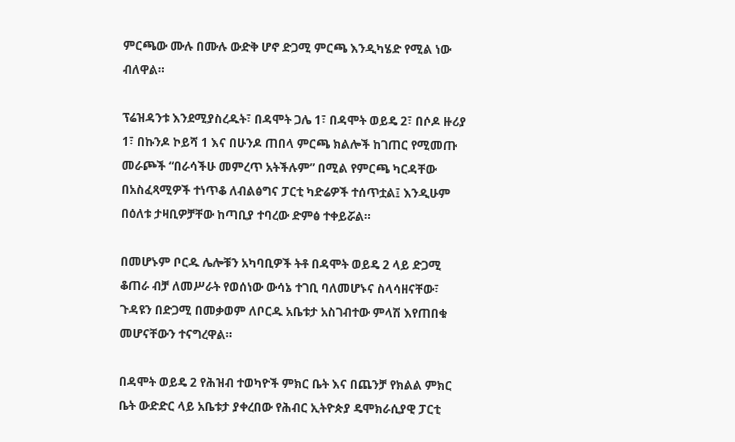ምርጫው ሙሉ በሙሉ ውድቅ ሆኖ ድጋሚ ምርጫ እንዲካሄድ የሚል ነው ብለዋል።

ፕሬዝዳንቱ እንደሚያስረዱት፣ በዳሞት ጋሌ 1፣ በዳሞት ወይዴ 2፣ በሶዶ ዙሪያ 1፣ በኩንዶ ኮይሻ 1 እና በሁንዶ ጠበላ ምርጫ ክልሎች ከገጠር የሚመጡ መራጮች “በራሳችሁ መምረጥ አትችሉም” በሚል የምርጫ ካርዳቸው በአስፈጻሚዎች ተነጥቆ ለብልፅግና ፓርቲ ካድሬዎች ተሰጥቷል፤ እንዲሁም በዕለቱ ታዛቢዎቻቸው ከጣቢያ ተባረው ድምፅ ተቀይሯል።

በመሆኑም ቦርዱ ሌሎቹን አካባቢዎች ትቶ በዳሞት ወይዴ 2 ላይ ድጋሚ ቆጠራ ብቻ ለመሥራት የወሰነው ውሳኔ ተገቢ ባለመሆኑና ስላሳዘናቸው፣ ጉዳዩን በድጋሚ በመቃወም ለቦርዱ አቤቱታ አስገብተው ምላሽ እየጠበቁ መሆናቸውን ተናግረዋል።

በዳሞት ወይዴ 2 የሕዝብ ተወካዮች ምክር ቤት እና በጨንቻ የክልል ምክር ቤት ውድድር ላይ አቤቱታ ያቀረበው የሕብር ኢትዮጵያ ዴሞክራሲያዊ ፓርቲ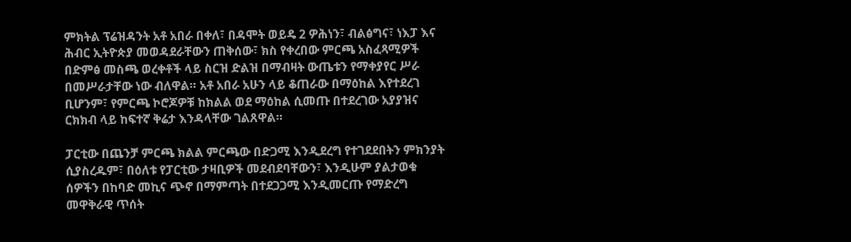ምክትል ፕሬዝዳንት አቶ አበራ በቀለ፣ በዳሞት ወይዴ 2 ዎሕነን፣ ብልፅግና፣ ነእፓ እና ሕብር ኢትዮጵያ መወዳደራቸውን ጠቅሰው፣ ክስ የቀረበው ምርጫ አስፈጻሚዎች በድምፅ መስጫ ወረቀቶች ላይ ስርዝ ድልዝ በማብዛት ውጤቱን የማቀያየር ሥራ በመሥራታቸው ነው ብለዋል። አቶ አበራ አሁን ላይ ቆጠራው በማዕከል እየተደረገ ቢሆንም፣ የምርጫ ኮሮጆዎቹ ከክልል ወደ ማዕከል ሲመጡ በተደረገው አያያዝና ርክክብ ላይ ከፍተኛ ቅሬታ እንዳላቸው ገልጸዋል።

ፓርቲው በጨንቻ ምርጫ ክልል ምርጫው በድጋሚ እንዲደረግ የተገደደበትን ምክንያት ሲያስረዱም፣ በዕለቱ የፓርቲው ታዛቢዎች መደብደባቸውን፣ እንዲሁም ያልታወቁ ሰዎችን በከባድ መኪና ጭኖ በማምጣት በተደጋጋሚ እንዲመርጡ የማድረግ መዋቅራዊ ጥሰት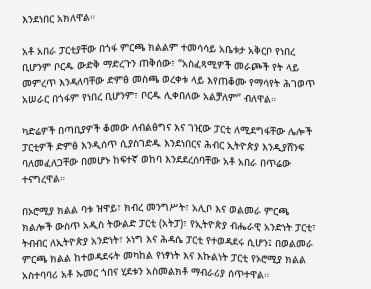እንደነበር አክለዋል።

አቶ አበራ ፓርቲያቸው በጎፋ ምርጫ ክልልም ተመሳሳይ አቤቱታ አቅርቦ የነበረ ቢሆንም ቦርዱ ውድቅ ማድረጉን ጠቅሰው፣ “አስፈጻሚዎች መራጮች የት ላይ መምረጥ እንዳለባቸው ድምፅ መስጫ ወረቀቱ ላይ እየጠቆሙ የማሳየት ሕገወጥ አሠራር በጎፋም የነበረ ቢሆንም፣ ቦርዱ ሊቀበለው አልቻለም” ብለዋል።

ካድሬዎች በጣቢያዎች ቆመው ለብልፅግና እና ገዢው ፓርቲ ለሚደግፋቸው ሌሎች ፓርቲዎች ድምፅ እንዲሰጥ ሲያስገድዱ እንደነበርና ሕብር ኢትዮጵያ እንዲያሸንፍ ባለመፈለጋቸው በመሆኑ ከፍተኛ ወከባ እንደደረሰባቸው አቶ አበራ በጥሬው ተናግረዋል።

በኦሮሚያ ክልል ባቱ ዝዋይ፣ ክብረ መንግሥት፣ አሊቦ እና ወልመራ ምርጫ ክልሎች ውስጥ አዲስ ትውልድ ፓርቲ (አትፓ)፣ የኢትዮጵያ ብሔራዊ አንድነት ፓርቲ፣ ትብብር ለኢትዮጵያ አንድነት፣ ኦነግ እና ሕዳሴ ፓርቲ የተወዳደሩ ሲሆን፤ በወልመራ ምርጫ ክልል ከተወዳደሩት መካከል የነፃነት እና እኩልነት ፓርቲ የኦሮሚያ ክልል አስተባባሪ አቶ ኡመር ጎበና ሂደቱን አስመልክቶ ማብራሪያ ሰጥተዋል።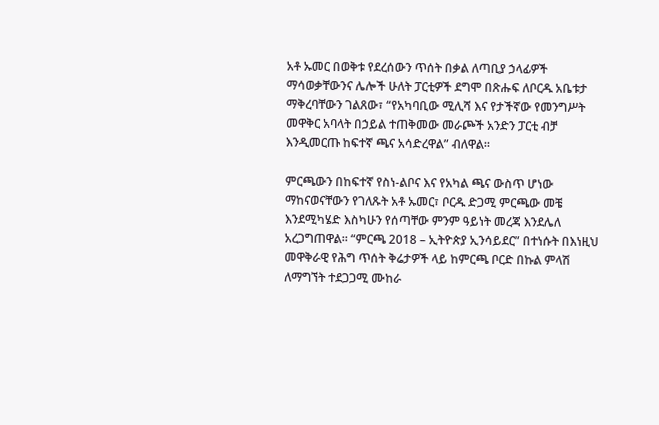አቶ ኡመር በወቅቱ የደረሰውን ጥሰት በቃል ለጣቢያ ኃላፊዎች ማሳወቃቸውንና ሌሎች ሁለት ፓርቲዎች ደግሞ በጽሑፍ ለቦርዱ አቤቱታ ማቅረባቸውን ገልጸው፣ “የአካባቢው ሚሊሻ እና የታችኛው የመንግሥት መዋቅር አባላት በኃይል ተጠቅመው መራጮች አንድን ፓርቲ ብቻ እንዲመርጡ ከፍተኛ ጫና አሳድረዋል” ብለዋል።

ምርጫውን በከፍተኛ የስነ-ልቦና እና የአካል ጫና ውስጥ ሆነው ማከናወናቸውን የገለጹት አቶ ኡመር፣ ቦርዱ ድጋሚ ምርጫው መቼ እንደሚካሄድ እስካሁን የሰጣቸው ምንም ዓይነት መረጃ እንደሌለ አረጋግጠዋል። “ምርጫ 2018 – ኢትዮጵያ ኢንሳይደር” በተነሱት በእነዚህ መዋቅራዊ የሕግ ጥሰት ቅሬታዎች ላይ ከምርጫ ቦርድ በኩል ምላሽ ለማግኘት ተደጋጋሚ ሙከራ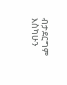ብታደርግም እስካሁን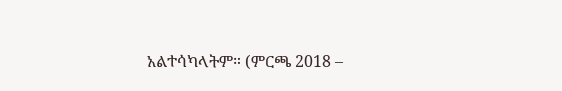አልተሳካላትም። (ምርጫ 2018 –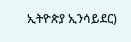ኢትዮጵያ ኢንሳይደር)